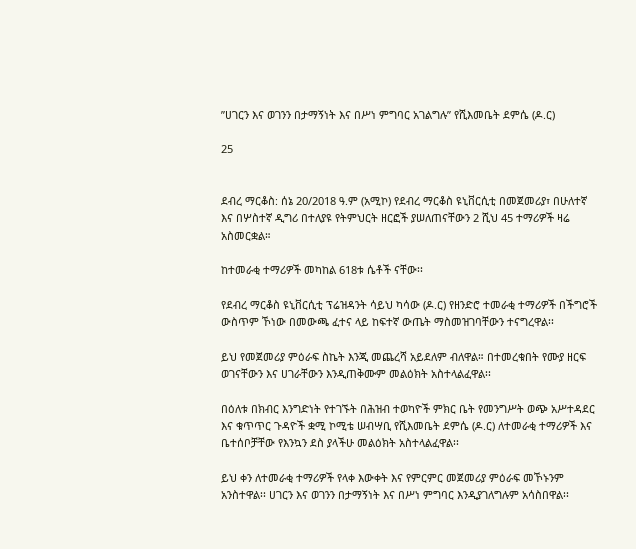”ሀገርን እና ወገንን በታማኝነት እና በሥነ ምግባር አገልግሉ” የሺእመቤት ደምሴ (ዶ.ር)

25


ደብረ ማርቆስ: ሰኔ 20/2018 ዓ.ም (አሚኮ) የደብረ ማርቆስ ዩኒቨርሲቲ በመጀመሪያ፣ በሁለተኛ እና በሦስተኛ ዲግሪ በተለያዩ የትምህርት ዘርፎች ያሠለጠናቸውን 2 ሺህ 45 ተማሪዎች ዛሬ አስመርቋል።

ከተመራቂ ተማሪዎች መካከል 618ቱ ሴቶች ናቸው፡፡

የደብረ ማርቆስ ዩኒቨርሲቲ ፕሬዝዳንት ሳይህ ካሳው (ዶ.ር) የዘንድሮ ተመራቂ ተማሪዎች በችግሮች ውስጥም ኾነው በመውጫ ፈተና ላይ ከፍተኛ ውጤት ማስመዝገባቸውን ተናግረዋል፡፡

ይህ የመጀመሪያ ምዕራፍ ስኬት እንጂ መጨረሻ አይደለም ብለዋል። በተመረቁበት የሙያ ዘርፍ ወገናቸውን እና ሀገራቸውን እንዲጠቅሙም መልዕክት አስተላልፈዋል፡፡

በዕለቱ በክብር እንግድነት የተገኙት በሕዝብ ተወካዮች ምክር ቤት የመንግሥት ወጭ አሥተዳደር እና ቁጥጥር ጉዳዮች ቋሚ ኮሚቴ ሠብሣቢ የሺእመቤት ደምሴ (ዶ.ር) ለተመራቂ ተማሪዎች እና ቤተሰቦቻቸው የእንኳን ደስ ያላችሁ መልዕክት አስተላልፈዋል፡፡

ይህ ቀን ለተመራቂ ተማሪዎች የላቀ እውቀት እና የምርምር መጀመሪያ ምዕራፍ መኾኑንም አንስተዋል፡፡ ሀገርን እና ወገንን በታማኝነት እና በሥነ ምግባር እንዲያገለግሉም አሳስበዋል፡፡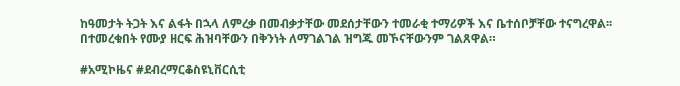ከዓመታት ትጋት እና ልፋት በኋላ ለምረቃ በመብቃታቸው መደሰታቸውን ተመራቂ ተማሪዎች እና ቤተሰቦቻቸው ተናግረዋል፡፡ በተመረቁበት የሙያ ዘርፍ ሕዝባቸውን በቅንነት ለማገልገል ዝግጁ መኾናቸውንም ገልጸዋል።

#አሚኮዜና #ደብረማርቆስዩኒቨርሲቲ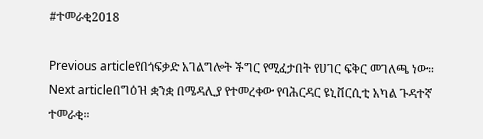#ተመራቂ2018

Previous articleየበጎፍቃድ አገልግሎት ችግር የሚፈታበት የሀገር ፍቅር መገለጫ ነው።
Next articleበግዕዝ ቋንቋ በሜዳሊያ የተመረቀው የባሕርዳር ዩኒቨርሲቲ አካል ጉዳተኛ ተመራቂ።